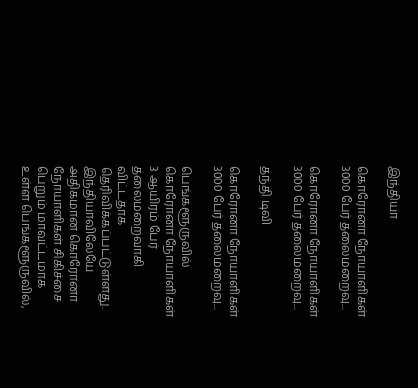இந்தியா

கொரோனா நோயாளிகள் 3000 பேர் தலைமறைவு...

கொரோனா நோயாளிகள் 3000 பேர் தலைமறைவு...

தந்தி டிவி

கொரோனா நோயாளிகள் 3000 பேர் தலைமறைவு...

பெங்களூருவில் கொரோனா நோயாளிகள் 3 ஆயிரம் பேர் தலைமறைவாகி விட்டதாக தெரிவிக்கப்பட்டுள்ளது. இந்தியாவிலேயே அதிகமான கொரோனா நோயாளிகள் சிகிச்சை பெறும் மாவட்டமாக உள்ள பெங்களூருவில்,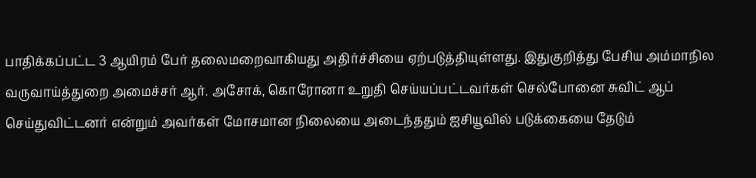பாதிக்கப்பட்ட 3 ஆயிரம் பேர் தலைமறைவாகியது அதிர்ச்சியை ஏற்படுத்தியுள்ளது. இதுகுறித்து பேசிய அம்மாநில வருவாய்த்துறை அமைச்சர் ஆர். அசோக், கொரோனா உறுதி செய்யப்பட்டவர்கள் செல்போனை சுவிட் ஆப் செய்துவிட்டனர் என்றும் அவர்கள் மோசமான நிலையை அடைந்ததும் ஐசியூவில் படுக்கையை தேடும்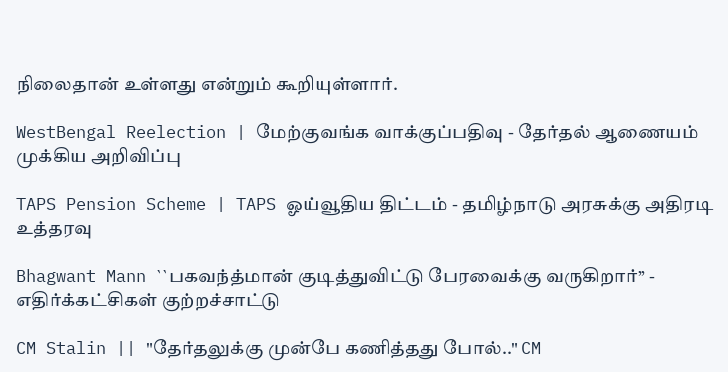நிலைதான் உள்ளது என்றும் கூறியுள்ளார்.

WestBengal Reelection | மேற்குவங்க வாக்குப்பதிவு - தேர்தல் ஆணையம் முக்கிய அறிவிப்பு

TAPS Pension Scheme | TAPS ஓய்வூதிய திட்டம் - தமிழ்நாடு அரசுக்கு அதிரடி உத்தரவு

Bhagwant Mann ``பகவந்த்மான் குடித்துவிட்டு பேரவைக்கு வருகிறார்’’ - எதிர்க்கட்சிகள் குற்றச்சாட்டு

CM Stalin || "தேர்தலுக்கு முன்பே கணித்தது போல்.." CM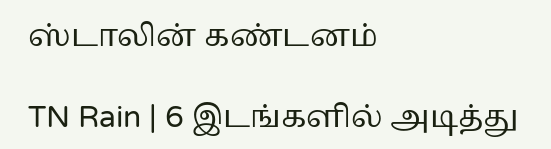ஸ்டாலின் கண்டனம்

TN Rain | 6 இடங்களில் அடித்து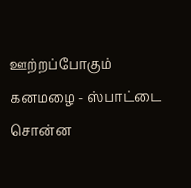ஊற்றப்போகும் கனமழை - ஸ்பாட்டை சொன்ன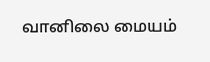வானிலை மையம்